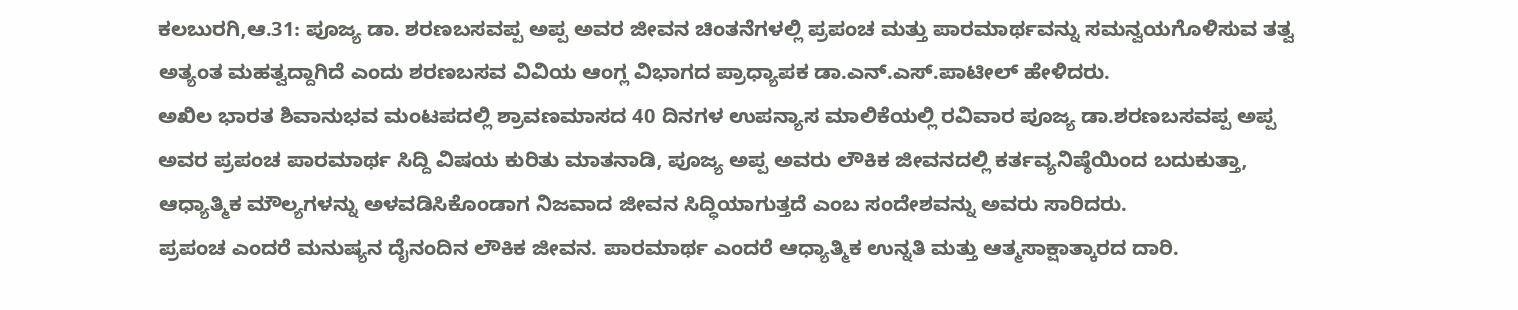ಕಲಬುರಗಿ,ಆ.31: ಪೂಜ್ಯ ಡಾ. ಶರಣಬಸವಪ್ಪ ಅಪ್ಪ ಅವರ ಜೀವನ ಚಿಂತನೆಗಳಲ್ಲಿ ಪ್ರಪಂಚ ಮತ್ತು ಪಾರಮಾರ್ಥವನ್ನು ಸಮನ್ವಯಗೊಳಿಸುವ ತತ್ವ ಅತ್ಯಂತ ಮಹತ್ವದ್ದಾಗಿದೆ ಎಂದು ಶರಣಬಸವ ವಿವಿಯ ಆಂಗ್ಲ ವಿಭಾಗದ ಪ್ರಾಧ್ಯಾಪಕ ಡಾ.ಎನ್.ಎಸ್.ಪಾಟೀಲ್ ಹೇಳಿದರು.
ಅಖಿಲ ಭಾರತ ಶಿವಾನುಭವ ಮಂಟಪದಲ್ಲಿ ಶ್ರಾವಣಮಾಸದ 40 ದಿನಗಳ ಉಪನ್ಯಾಸ ಮಾಲಿಕೆಯಲ್ಲಿ ರವಿವಾರ ಪೂಜ್ಯ ಡಾ.ಶರಣಬಸವಪ್ಪ ಅಪ್ಪ ಅವರ ಪ್ರಪಂಚ ಪಾರಮಾರ್ಥ ಸಿದ್ದಿ ವಿಷಯ ಕುರಿತು ಮಾತನಾಡಿ, ಪೂಜ್ಯ ಅಪ್ಪ ಅವರು ಲೌಕಿಕ ಜೀವನದಲ್ಲಿ ಕರ್ತವ್ಯನಿಷ್ಠೆಯಿಂದ ಬದುಕುತ್ತಾ, ಆಧ್ಯಾತ್ಮಿಕ ಮೌಲ್ಯಗಳನ್ನು ಅಳವಡಿಸಿಕೊಂಡಾಗ ನಿಜವಾದ ಜೀವನ ಸಿದ್ಧಿಯಾಗುತ್ತದೆ ಎಂಬ ಸಂದೇಶವನ್ನು ಅವರು ಸಾರಿದರು.
ಪ್ರಪಂಚ ಎಂದರೆ ಮನುಷ್ಯನ ದೈನಂದಿನ ಲೌಕಿಕ ಜೀವನ. ಪಾರಮಾರ್ಥ ಎಂದರೆ ಆಧ್ಯಾತ್ಮಿಕ ಉನ್ನತಿ ಮತ್ತು ಆತ್ಮಸಾಕ್ಷಾತ್ಕಾರದ ದಾರಿ.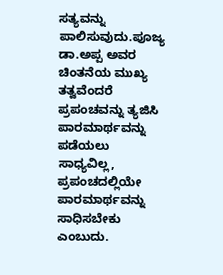ಸತ್ಯವನ್ನು ಪಾಲಿಸುವುದು.ಪೂಜ್ಯ ಡಾ.ಅಪ್ಪ ಅವರ ಚಿಂತನೆಯ ಮುಖ್ಯ ತತ್ವವೆಂದರೆ ಪ್ರಪಂಚವನ್ನು ತ್ಯಜಿಸಿ ಪಾರಮಾರ್ಥವನ್ನು ಪಡೆಯಲು ಸಾಧ್ಯವಿಲ್ಲ, ಪ್ರಪಂಚದಲ್ಲಿಯೇ ಪಾರಮಾರ್ಥವನ್ನು ಸಾಧಿಸಬೇಕು ಎಂಬುದು.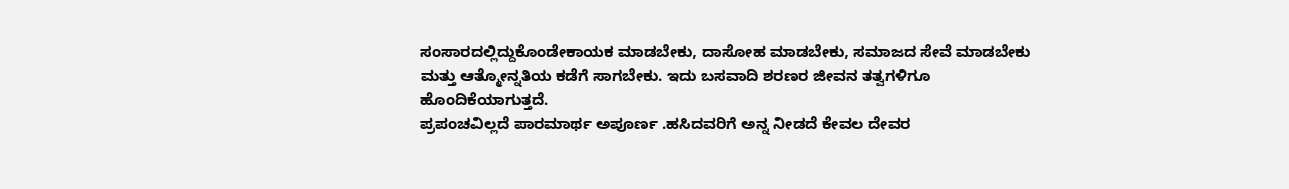ಸಂಸಾರದಲ್ಲಿದ್ದುಕೊಂಡೇಕಾಯಕ ಮಾಡಬೇಕು, ದಾಸೋಹ ಮಾಡಬೇಕು, ಸಮಾಜದ ಸೇವೆ ಮಾಡಬೇಕು ಮತ್ತು ಆತ್ಮೋನ್ನತಿಯ ಕಡೆಗೆ ಸಾಗಬೇಕು. ಇದು ಬಸವಾದಿ ಶರಣರ ಜೀವನ ತತ್ವಗಳಿಗೂ ಹೊಂದಿಕೆಯಾಗುತ್ತದೆ.
ಪ್ರಪಂಚವಿಲ್ಲದೆ ಪಾರಮಾರ್ಥ ಅಪೂರ್ಣ .ಹಸಿದವರಿಗೆ ಅನ್ನ ನೀಡದೆ ಕೇವಲ ದೇವರ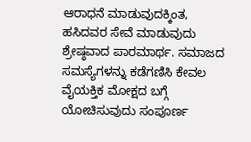ಆರಾಧನೆ ಮಾಡುವುದಕ್ಕಿಂತ, ಹಸಿದವರ ಸೇವೆ ಮಾಡುವುದು ಶ್ರೇಷ್ಠವಾದ ಪಾರಮಾರ್ಥ. ಸಮಾಜದ ಸಮಸ್ಯೆಗಳನ್ನು ಕಡೆಗಣಿಸಿ ಕೇವಲ ವೈಯಕ್ತಿಕ ಮೋಕ್ಷದ ಬಗ್ಗೆ ಯೋಚಿಸುವುದು ಸಂಪೂರ್ಣ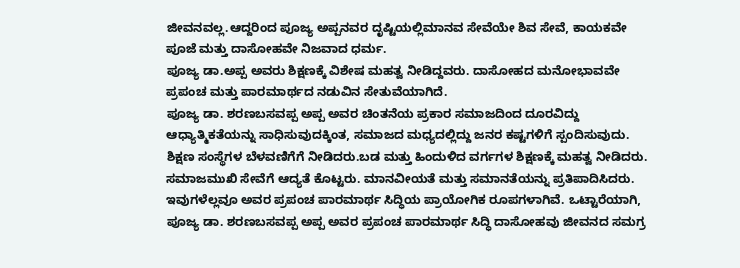ಜೀವನವಲ್ಲ.ಆದ್ದರಿಂದ ಪೂಜ್ಯ ಅಪ್ಪನವರ ದೃಷ್ಟಿಯಲ್ಲಿಮಾನವ ಸೇವೆಯೇ ಶಿವ ಸೇವೆ, ಕಾಯಕವೇ ಪೂಜೆ ಮತ್ತು ದಾಸೋಹವೇ ನಿಜವಾದ ಧರ್ಮ.
ಪೂಜ್ಯ ಡಾ.ಅಪ್ಪ ಅವರು ಶಿಕ್ಷಣಕ್ಕೆ ವಿಶೇಷ ಮಹತ್ವ ನೀಡಿದ್ದವರು. ದಾಸೋಹದ ಮನೋಭಾವವೇ ಪ್ರಪಂಚ ಮತ್ತು ಪಾರಮಾರ್ಥದ ನಡುವಿನ ಸೇತುವೆಯಾಗಿದೆ.
ಪೂಜ್ಯ ಡಾ. ಶರಣಬಸವಪ್ಪ ಅಪ್ಪ ಅವರ ಚಿಂತನೆಯ ಪ್ರಕಾರ ಸಮಾಜದಿಂದ ದೂರವಿದ್ದು ಆಧ್ಯಾತ್ಮಿಕತೆಯನ್ನು ಸಾಧಿಸುವುದಕ್ಕಿಂತ, ಸಮಾಜದ ಮಧ್ಯದಲ್ಲಿದ್ದು ಜನರ ಕಷ್ಟಗಳಿಗೆ ಸ್ಪಂದಿಸುವುದು.
ಶಿಕ್ಷಣ ಸಂಸ್ಥೆಗಳ ಬೆಳವಣಿಗೆಗೆ ನೀಡಿದರು.ಬಡ ಮತ್ತು ಹಿಂದುಳಿದ ವರ್ಗಗಳ ಶಿಕ್ಷಣಕ್ಕೆ ಮಹತ್ವ ನೀಡಿದರು. ಸಮಾಜಮುಖಿ ಸೇವೆಗೆ ಆದ್ಯತೆ ಕೊಟ್ಟರು. ಮಾನವೀಯತೆ ಮತ್ತು ಸಮಾನತೆಯನ್ನು ಪ್ರತಿಪಾದಿಸಿದರು. ಇವುಗಳೆಲ್ಲವೂ ಅವರ ಪ್ರಪಂಚ ಪಾರಮಾರ್ಥ ಸಿದ್ಧಿಯ ಪ್ರಾಯೋಗಿಕ ರೂಪಗಳಾಗಿವೆ. ಒಟ್ಟಾರೆಯಾಗಿ, ಪೂಜ್ಯ ಡಾ. ಶರಣಬಸವಪ್ಪ ಅಪ್ಪ ಅವರ ಪ್ರಪಂಚ ಪಾರಮಾರ್ಥ ಸಿದ್ಧಿ ದಾಸೋಹವು ಜೀವನದ ಸಮಗ್ರ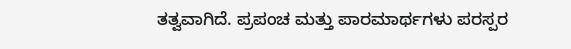ತತ್ವವಾಗಿದೆ. ಪ್ರಪಂಚ ಮತ್ತು ಪಾರಮಾರ್ಥಗಳು ಪರಸ್ಪರ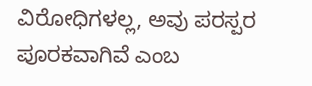ವಿರೋಧಿಗಳಲ್ಲ, ಅವು ಪರಸ್ಪರ ಪೂರಕವಾಗಿವೆ ಎಂಬ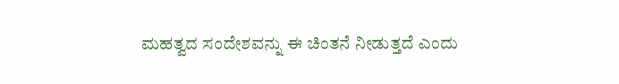ಮಹತ್ವದ ಸಂದೇಶವನ್ನು ಈ ಚಿಂತನೆ ನೀಡುತ್ತದೆ ಎಂದು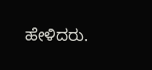ಹೇಳಿದರು.